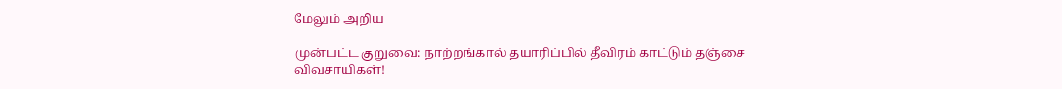மேலும் அறிய

முன்பட்ட குறுவை: நாற்றங்கால் தயாரிப்பில் தீவிரம் காட்டும் தஞ்சை விவசாயிகள்!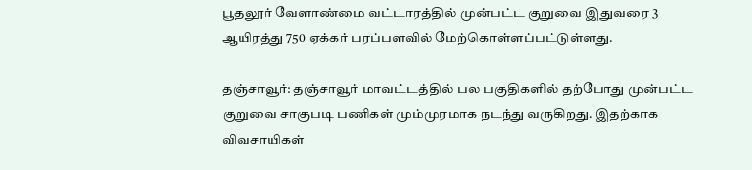பூதலூர் வேளாண்மை வட்டாரத்தில் முன்பட்ட குறுவை இதுவரை 3 ஆயிரத்து 750 ஏக்கர் பரப்பளவில் மேற்கொள்ளப்பட்டுள்ளது.

தஞ்சாவூர்: தஞ்சாவூர் மாவட்டத்தில் பல பகுதிகளில் தற்போது முன்பட்ட குறுவை சாகுபடி பணிகள் மும்முரமாக நடந்து வருகிறது. இதற்காக விவசாயிகள்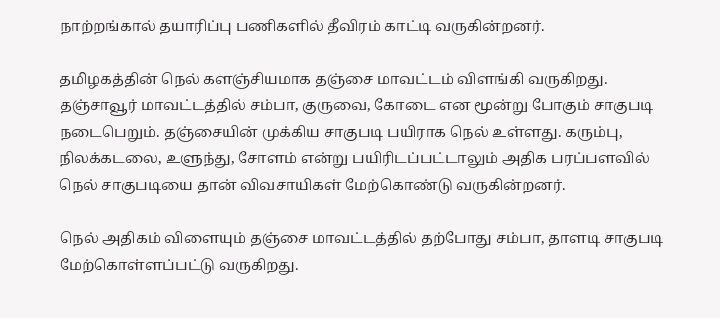நாற்றங்கால் தயாரிப்பு பணிகளில் தீவிரம் காட்டி வருகின்றனர்.

தமிழகத்தின் நெல் களஞ்சியமாக தஞ்சை மாவட்டம் விளங்கி வருகிறது. தஞ்சாவூர் மாவட்டத்தில் சம்பா, குருவை, கோடை என மூன்று போகும் சாகுபடி நடைபெறும். தஞ்சையின் முக்கிய சாகுபடி பயிராக நெல் உள்ளது. கரும்பு, நிலக்கடலை, உளுந்து, சோளம் என்று பயிரிடப்பட்டாலும் அதிக பரப்பளவில் நெல் சாகுபடியை தான் விவசாயிகள் மேற்கொண்டு வருகின்றனர்.

நெல் அதிகம் விளையும் தஞ்சை மாவட்டத்தில் தற்போது சம்பா, தாளடி சாகுபடி மேற்கொள்ளப்பட்டு வருகிறது.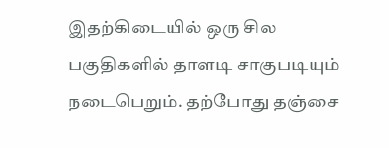இதற்கிடையில் ஒரு சில பகுதிகளில் தாளடி சாகுபடியும் நடைபெறும். தற்போது தஞ்சை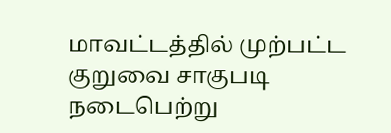மாவட்டத்தில் முற்பட்ட குறுவை சாகுபடி நடைபெற்று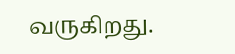வருகிறது.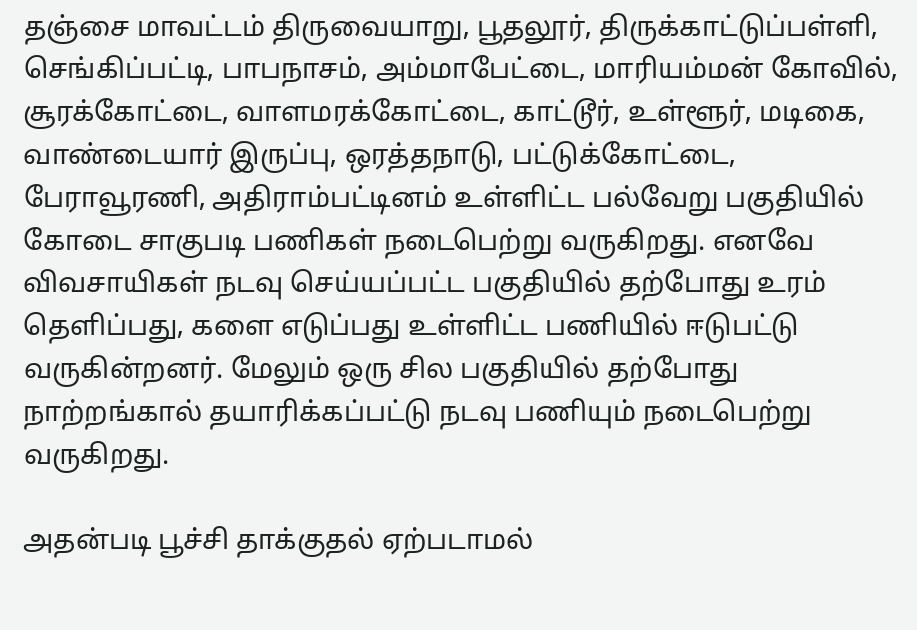தஞ்சை மாவட்டம் திருவையாறு, பூதலூர், திருக்காட்டுப்பள்ளி, செங்கிப்பட்டி, பாபநாசம், அம்மாபேட்டை, மாரியம்மன் கோவில், சூரக்கோட்டை, வாளமரக்கோட்டை, காட்டூர், உள்ளூர், மடிகை, வாண்டையார் இருப்பு, ஒரத்தநாடு, பட்டுக்கோட்டை, பேராவூரணி, அதிராம்பட்டினம் உள்ளிட்ட பல்வேறு பகுதியில் கோடை சாகுபடி பணிகள் நடைபெற்று வருகிறது. எனவே விவசாயிகள் நடவு செய்யப்பட்ட பகுதியில் தற்போது உரம் தெளிப்பது, களை எடுப்பது உள்ளிட்ட பணியில் ஈடுபட்டு வருகின்றனர். மேலும் ஒரு சில பகுதியில் தற்போது நாற்றங்கால் தயாரிக்கப்பட்டு நடவு பணியும் நடைபெற்று வருகிறது.

அதன்படி பூச்சி தாக்குதல் ஏற்படாமல்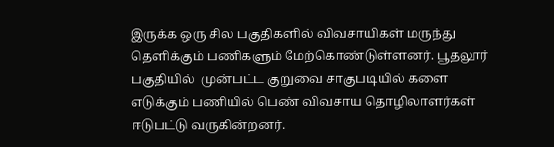இருக்க ஒரு சில பகுதிகளில் விவசாயிகள் மருந்து தெளிக்கும் பணிகளும் மேற்கொண்டுள்ளனர். பூதலூர் பகுதியில்  முன்பட்ட குறுவை சாகுபடியில் களை எடுக்கும் பணியில் பெண் விவசாய தொழிலாளர்கள் ஈடுபட்டு வருகின்றனர்.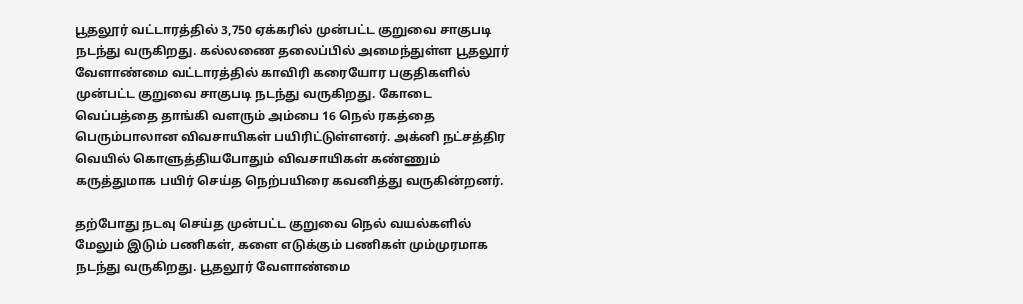பூதலூர் வட்டாரத்தில் 3,750 ஏக்கரில் முன்பட்ட குறுவை சாகுபடி நடந்து வருகிறது. கல்லணை தலைப்பில் அமைந்துள்ள பூதலூர் வேளாண்மை வட்டாரத்தில் காவிரி கரையோர பகுதிகளில் முன்பட்ட குறுவை சாகுபடி நடந்து வருகிறது. கோடை வெப்பத்தை தாங்கி வளரும் அம்பை 16 நெல் ரகத்தை பெரும்பாலான விவசாயிகள் பயிரிட்டுள்ளனர். அக்னி நட்சத்திர வெயில் கொளுத்தியபோதும் விவசாயிகள் கண்ணும் கருத்துமாக பயிர் செய்த நெற்பயிரை கவனித்து வருகின்றனர்.

தற்போது நடவு செய்த முன்பட்ட குறுவை நெல் வயல்களில் மேலும் இடும் பணிகள், களை எடுக்கும் பணிகள் மும்முரமாக நடந்து வருகிறது. பூதலூர் வேளாண்மை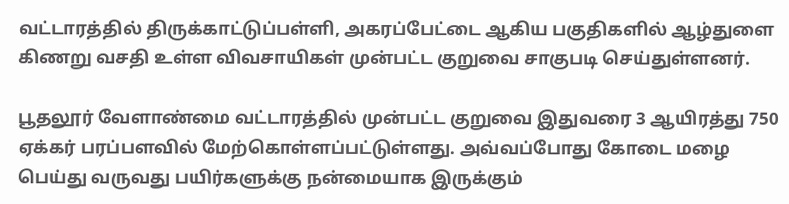வட்டாரத்தில் திருக்காட்டுப்பள்ளி, அகரப்பேட்டை ஆகிய பகுதிகளில் ஆழ்துளை கிணறு வசதி உள்ள விவசாயிகள் முன்பட்ட குறுவை சாகுபடி செய்துள்ளனர்.

பூதலூர் வேளாண்மை வட்டாரத்தில் முன்பட்ட குறுவை இதுவரை 3 ஆயிரத்து 750 ஏக்கர் பரப்பளவில் மேற்கொள்ளப்பட்டுள்ளது. அவ்வப்போது கோடை மழை பெய்து வருவது பயிர்களுக்கு நன்மையாக இருக்கும்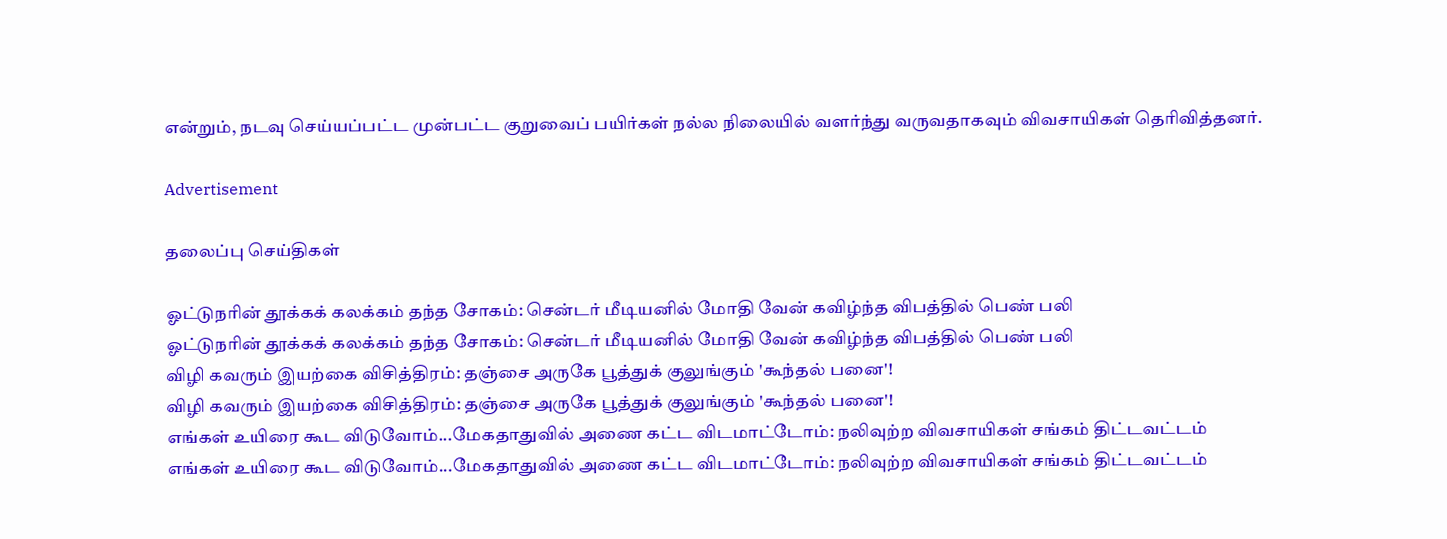என்றும், நடவு செய்யப்பட்ட முன்பட்ட குறுவைப் பயிர்கள் நல்ல நிலையில் வளர்ந்து வருவதாகவும் விவசாயிகள் தெரிவித்தனர்.

Advertisement

தலைப்பு செய்திகள்

ஓட்டுநரின் தூக்கக் கலக்கம் தந்த சோகம்: சென்டர் மீடியனில் மோதி வேன் கவிழ்ந்த விபத்தில் பெண் பலி
ஓட்டுநரின் தூக்கக் கலக்கம் தந்த சோகம்: சென்டர் மீடியனில் மோதி வேன் கவிழ்ந்த விபத்தில் பெண் பலி
விழி கவரும் இயற்கை விசித்திரம்: தஞ்சை அருகே பூத்துக் குலுங்கும் 'கூந்தல் பனை'!
விழி கவரும் இயற்கை விசித்திரம்: தஞ்சை அருகே பூத்துக் குலுங்கும் 'கூந்தல் பனை'!
எங்கள் உயிரை கூட விடுவோம்...மேகதாதுவில் அணை கட்ட விடமாட்டோம்: நலிவுற்ற விவசாயிகள் சங்கம் திட்டவட்டம்
எங்கள் உயிரை கூட விடுவோம்...மேகதாதுவில் அணை கட்ட விடமாட்டோம்: நலிவுற்ற விவசாயிகள் சங்கம் திட்டவட்டம்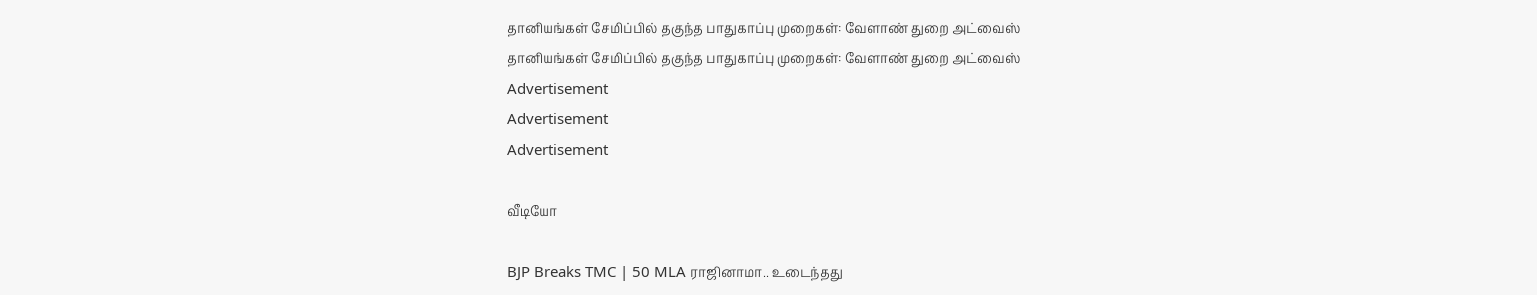தானியங்கள் சேமிப்பில் தகுந்த பாதுகாப்பு முறைகள்: வேளாண் துறை அட்வைஸ்
தானியங்கள் சேமிப்பில் தகுந்த பாதுகாப்பு முறைகள்: வேளாண் துறை அட்வைஸ்
Advertisement
Advertisement
Advertisement

வீடியோ

BJP Breaks TMC | 50 MLA ராஜினாமா.. உடைந்தது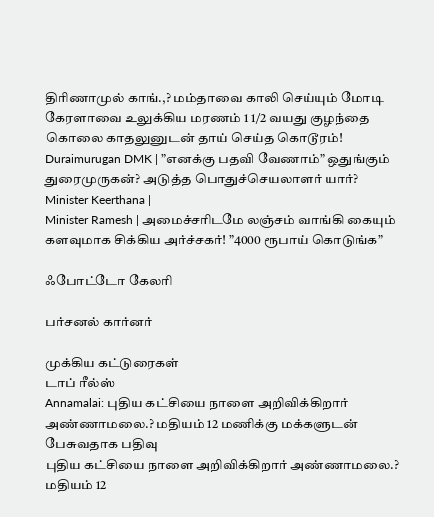திரிணாமுல் காங்.,? மம்தாவை காலி செய்யும் மோடி
கேரளாவை உலுக்கிய மரணம் 1 1/2 வயது குழந்தை கொலை காதலுனுடன் தாய் செய்த கொடூரம்!
Duraimurugan DMK | ”எனக்கு பதவி வேணாம்” ஒதுங்கும் துரைமுருகன்? அடுத்த பொதுச்செயலாளர் யார்?
Minister Keerthana |
Minister Ramesh | அமைச்சரிடமே லஞ்சம் வாங்கி கையும் களவுமாக சிக்கிய அர்ச்சகர்! ”4000 ரூபாய் கொடுங்க”

ஃபோட்டோ கேலரி

பர்சனல் கார்னர்

முக்கிய கட்டுரைகள்
டாப் ரீல்ஸ்
Annamalai: புதிய கட்சியை நாளை அறிவிக்கிறார் அண்ணாமலை.? மதியம் 12 மணிக்கு மக்களுடன் பேசுவதாக பதிவு
புதிய கட்சியை நாளை அறிவிக்கிறார் அண்ணாமலை.? மதியம் 12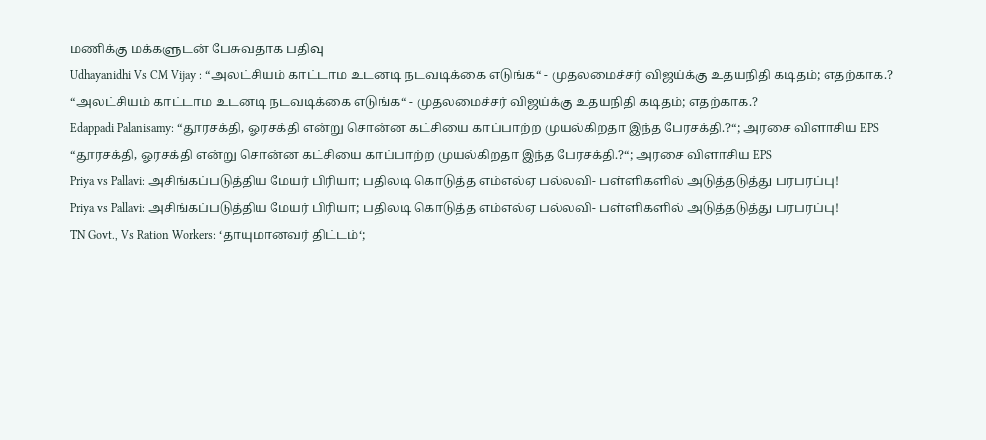மணிக்கு மக்களுடன் பேசுவதாக பதிவு
Udhayanidhi Vs CM Vijay : “அலட்சியம் காட்டாம உடனடி நடவடிக்கை எடுங்க“ - முதலமைச்சர் விஜய்க்கு உதயநிதி கடிதம்; எதற்காக.?
“அலட்சியம் காட்டாம உடனடி நடவடிக்கை எடுங்க“ - முதலமைச்சர் விஜய்க்கு உதயநிதி கடிதம்; எதற்காக.?
Edappadi Palanisamy: “தூரசக்தி, ஓரசக்தி என்று சொன்ன கட்சியை காப்பாற்ற முயல்கிறதா இந்த பேரசக்தி.?“; அரசை விளாசிய EPS
“தூரசக்தி, ஓரசக்தி என்று சொன்ன கட்சியை காப்பாற்ற முயல்கிறதா இந்த பேரசக்தி.?“; அரசை விளாசிய EPS
Priya vs Pallavi: அசிங்கப்படுத்திய மேயர் பிரியா; பதிலடி கொடுத்த எம்எல்ஏ பல்லவி- பள்ளிகளில் அடுத்தடுத்து பரபரப்பு!
Priya vs Pallavi: அசிங்கப்படுத்திய மேயர் பிரியா; பதிலடி கொடுத்த எம்எல்ஏ பல்லவி- பள்ளிகளில் அடுத்தடுத்து பரபரப்பு!
TN Govt., Vs Ration Workers: ‘தாயுமானவர் திட்டம்‘;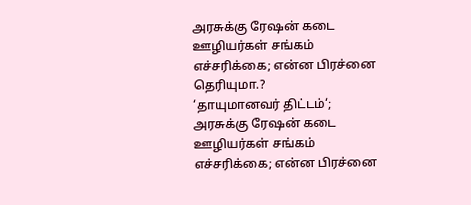அரசுக்கு ரேஷன் கடை ஊழியர்கள் சங்கம் எச்சரிக்கை; என்ன பிரச்னை தெரியுமா.?
‘தாயுமானவர் திட்டம்‘; அரசுக்கு ரேஷன் கடை ஊழியர்கள் சங்கம் எச்சரிக்கை; என்ன பிரச்னை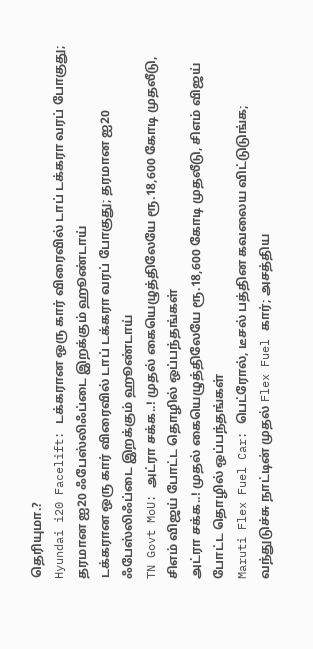தெரியுமா.?
Hyundai i20 Facelift: டக்கரான ஒரு கார் விரைவில் டாப் டக்கரா வரப் போகுது; தரமான ஐ20 ஃபேஸ்லிஃப்டை இறக்கும் ஹூண்டாய்
டக்கரான ஒரு கார் விரைவில் டாப் டக்கரா வரப் போகுது; தரமான ஐ20 ஃபேஸ்லிஃப்டை இறக்கும் ஹூண்டாய்
TN Govt MoU: அட்ரா சக்க..! முதல் கையெழுத்திலேயே ரூ.18,600 கோடி முதலீடு, சிஎம் விஜய் போட்ட தொழில் ஒப்பந்தங்கள்
அட்ரா சக்க..! முதல் கையெழுத்திலேயே ரூ.18,600 கோடி முதலீடு, சிஎம் விஜய் போட்ட தொழில் ஒப்பந்தங்கள்
Maruti Flex Fuel Car: பெட்ரோல், டீசல் பத்தின கவலைய விட்டுடுங்க; வந்துடுச்சு நாட்டின் முதல் Flex Fuel கார்; அசத்திய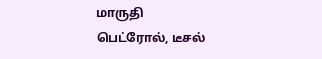மாருதி
பெட்ரோல், டீசல்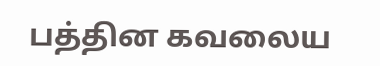பத்தின கவலைய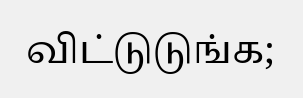விட்டுடுங்க;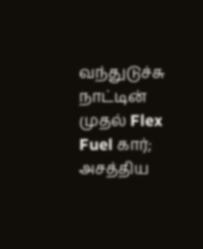வந்துடுச்சு நாட்டின் முதல் Flex Fuel கார்; அசத்திய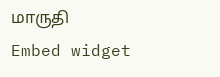மாருதி
Embed widget